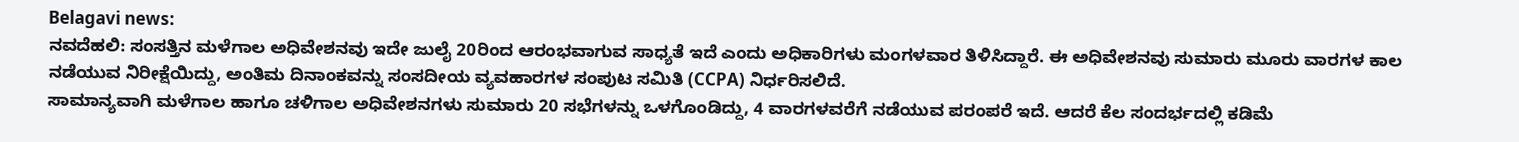Belagavi news:
ನವದೆಹಲಿ: ಸಂಸತ್ತಿನ ಮಳೆಗಾಲ ಅಧಿವೇಶನವು ಇದೇ ಜುಲೈ 20ರಿಂದ ಆರಂಭವಾಗುವ ಸಾಧ್ಯತೆ ಇದೆ ಎಂದು ಅಧಿಕಾರಿಗಳು ಮಂಗಳವಾರ ತಿಳಿಸಿದ್ದಾರೆ. ಈ ಅಧಿವೇಶನವು ಸುಮಾರು ಮೂರು ವಾರಗಳ ಕಾಲ ನಡೆಯುವ ನಿರೀಕ್ಷೆಯಿದ್ದು, ಅಂತಿಮ ದಿನಾಂಕವನ್ನು ಸಂಸದೀಯ ವ್ಯವಹಾರಗಳ ಸಂಪುಟ ಸಮಿತಿ (CCPA) ನಿರ್ಧರಿಸಲಿದೆ.
ಸಾಮಾನ್ಯವಾಗಿ ಮಳೆಗಾಲ ಹಾಗೂ ಚಳಿಗಾಲ ಅಧಿವೇಶನಗಳು ಸುಮಾರು 20 ಸಭೆಗಳನ್ನು ಒಳಗೊಂಡಿದ್ದು, 4 ವಾರಗಳವರೆಗೆ ನಡೆಯುವ ಪರಂಪರೆ ಇದೆ. ಆದರೆ ಕೆಲ ಸಂದರ್ಭದಲ್ಲಿ ಕಡಿಮೆ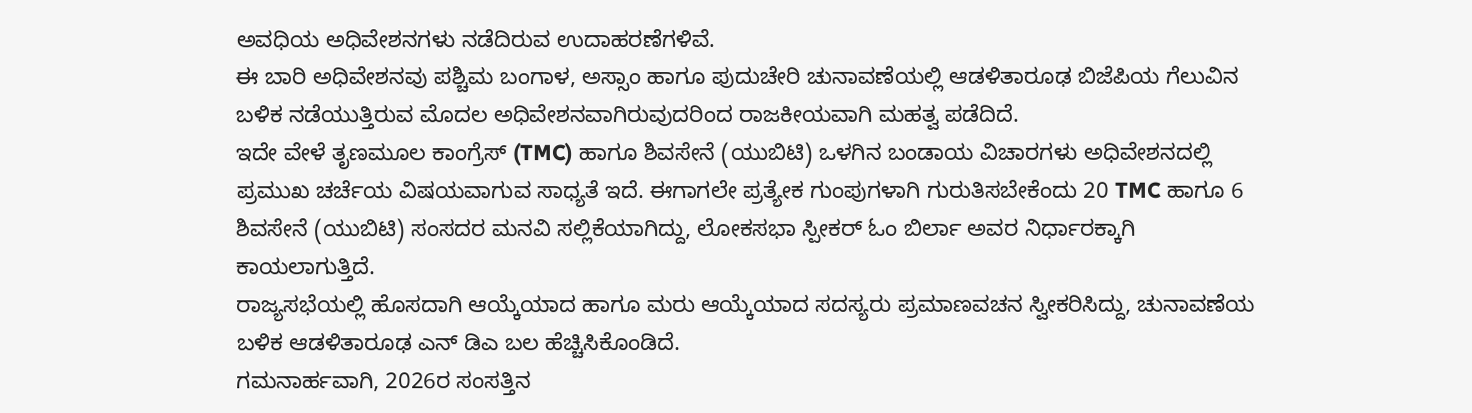ಅವಧಿಯ ಅಧಿವೇಶನಗಳು ನಡೆದಿರುವ ಉದಾಹರಣೆಗಳಿವೆ.
ಈ ಬಾರಿ ಅಧಿವೇಶನವು ಪಶ್ಚಿಮ ಬಂಗಾಳ, ಅಸ್ಸಾಂ ಹಾಗೂ ಪುದುಚೇರಿ ಚುನಾವಣೆಯಲ್ಲಿ ಆಡಳಿತಾರೂಢ ಬಿಜೆಪಿಯ ಗೆಲುವಿನ ಬಳಿಕ ನಡೆಯುತ್ತಿರುವ ಮೊದಲ ಅಧಿವೇಶನವಾಗಿರುವುದರಿಂದ ರಾಜಕೀಯವಾಗಿ ಮಹತ್ವ ಪಡೆದಿದೆ.
ಇದೇ ವೇಳೆ ತೃಣಮೂಲ ಕಾಂಗ್ರೆಸ್ (TMC) ಹಾಗೂ ಶಿವಸೇನೆ (ಯುಬಿಟಿ) ಒಳಗಿನ ಬಂಡಾಯ ವಿಚಾರಗಳು ಅಧಿವೇಶನದಲ್ಲಿ ಪ್ರಮುಖ ಚರ್ಚೆಯ ವಿಷಯವಾಗುವ ಸಾಧ್ಯತೆ ಇದೆ. ಈಗಾಗಲೇ ಪ್ರತ್ಯೇಕ ಗುಂಪುಗಳಾಗಿ ಗುರುತಿಸಬೇಕೆಂದು 20 TMC ಹಾಗೂ 6 ಶಿವಸೇನೆ (ಯುಬಿಟಿ) ಸಂಸದರ ಮನವಿ ಸಲ್ಲಿಕೆಯಾಗಿದ್ದು, ಲೋಕಸಭಾ ಸ್ಪೀಕರ್ ಓಂ ಬಿರ್ಲಾ ಅವರ ನಿರ್ಧಾರಕ್ಕಾಗಿ ಕಾಯಲಾಗುತ್ತಿದೆ.
ರಾಜ್ಯಸಭೆಯಲ್ಲಿ ಹೊಸದಾಗಿ ಆಯ್ಕೆಯಾದ ಹಾಗೂ ಮರು ಆಯ್ಕೆಯಾದ ಸದಸ್ಯರು ಪ್ರಮಾಣವಚನ ಸ್ವೀಕರಿಸಿದ್ದು, ಚುನಾವಣೆಯ ಬಳಿಕ ಆಡಳಿತಾರೂಢ ಎನ್ ಡಿಎ ಬಲ ಹೆಚ್ಚಿಸಿಕೊಂಡಿದೆ.
ಗಮನಾರ್ಹವಾಗಿ, 2026ರ ಸಂಸತ್ತಿನ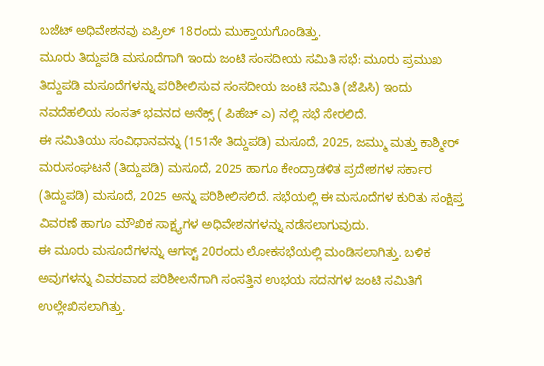ಬಜೆಟ್ ಅಧಿವೇಶನವು ಏಪ್ರಿಲ್ 18ರಂದು ಮುಕ್ತಾಯಗೊಂಡಿತ್ತು.
ಮೂರು ತಿದ್ದುಪಡಿ ಮಸೂದೆಗಾಗಿ ಇಂದು ಜಂಟಿ ಸಂಸದೀಯ ಸಮಿತಿ ಸಭೆ: ಮೂರು ಪ್ರಮುಖ ತಿದ್ದುಪಡಿ ಮಸೂದೆಗಳನ್ನು ಪರಿಶೀಲಿಸುವ ಸಂಸದೀಯ ಜಂಟಿ ಸಮಿತಿ (ಜೆಪಿಸಿ) ಇಂದು ನವದೆಹಲಿಯ ಸಂಸತ್ ಭವನದ ಅನೆಕ್ಸ್ ( ಪಿಹೆಚ್ ಎ) ನಲ್ಲಿ ಸಭೆ ಸೇರಲಿದೆ.
ಈ ಸಮಿತಿಯು ಸಂವಿಧಾನವನ್ನು (151ನೇ ತಿದ್ದುಪಡಿ) ಮಸೂದೆ, 2025, ಜಮ್ಮು ಮತ್ತು ಕಾಶ್ಮೀರ್ ಮರುಸಂಘಟನೆ (ತಿದ್ದುಪಡಿ) ಮಸೂದೆ, 2025 ಹಾಗೂ ಕೇಂದ್ರಾಡಳಿತ ಪ್ರದೇಶಗಳ ಸರ್ಕಾರ (ತಿದ್ದುಪಡಿ) ಮಸೂದೆ, 2025 ಅನ್ನು ಪರಿಶೀಲಿಸಲಿದೆ. ಸಭೆಯಲ್ಲಿ ಈ ಮಸೂದೆಗಳ ಕುರಿತು ಸಂಕ್ಷಿಪ್ತ ವಿವರಣೆ ಹಾಗೂ ಮೌಖಿಕ ಸಾಕ್ಷ್ಯಗಳ ಅಧಿವೇಶನಗಳನ್ನು ನಡೆಸಲಾಗುವುದು.
ಈ ಮೂರು ಮಸೂದೆಗಳನ್ನು ಆಗಸ್ಟ್ 20ರಂದು ಲೋಕಸಭೆಯಲ್ಲಿ ಮಂಡಿಸಲಾಗಿತ್ತು. ಬಳಿಕ ಅವುಗಳನ್ನು ವಿವರವಾದ ಪರಿಶೀಲನೆಗಾಗಿ ಸಂಸತ್ತಿನ ಉಭಯ ಸದನಗಳ ಜಂಟಿ ಸಮಿತಿಗೆ ಉಲ್ಲೇಖಿಸಲಾಗಿತ್ತು.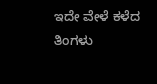ಇದೇ ವೇಳೆ ಕಳೆದ ತಿಂಗಳು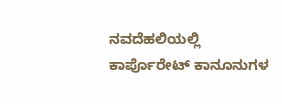ನವದೆಹಲಿಯಲ್ಲಿ ಕಾರ್ಪೊರೇಟ್ ಕಾನೂನುಗಳ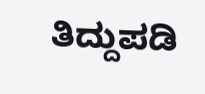ತಿದ್ದುಪಡಿ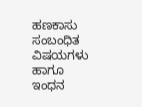ಹಣಕಾಸು ಸಂಬಂಧಿತ ವಿಷಯಗಳು ಹಾಗೂ ಇಂಧನ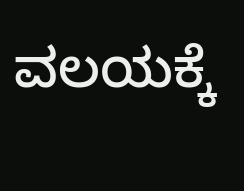ವಲಯಕ್ಕೆ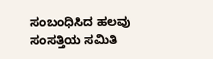ಸಂಬಂಧಿಸಿದ ಹಲವು ಸಂಸತ್ತಿಯ ಸಮಿತಿ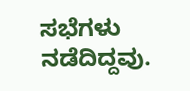ಸಭೆಗಳು ನಡೆದಿದ್ದವು.